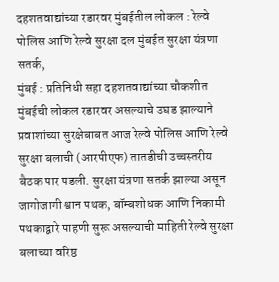दहशतवाद्यांच्या रडारवर मुंबईतील लोकल : रेल्वे पोलिस आणि रेल्वे सुरक्षा दल मुंबईत सुरक्षा यंत्रणा सतर्क,
मुंबई : प्रतिनिधी सहा दहशतवाद्यांच्या चौकशीत मुंबईची लोकल रडारवर असल्याचे उघड झाल्याने प्रवाशांच्या सुरक्षेबाबत आज रेल्वे पोलिस आणि रेल्वे सुरक्षा बलाची (आरपीएफ) तातडीची उच्चस्तरीय बैठक पार पडली. सुरक्षा यंत्रणा सतर्क झाल्या असून जागोजागी श्वान पथक, बॉम्बशोधक आणि निकामी पथकाद्वारे पाहणी सुरू असल्याची माहिती रेल्वे सुरक्षा बलाच्या वरिष्ठ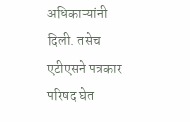अधिकाऱ्यांनी दिली. तसेच एटीएसने पत्रकार परिषद घेत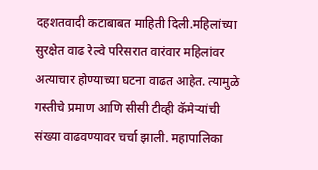दहशतवादी कटाबाबत माहिती दिली.महिलांच्या सुरक्षेत वाढ रेल्वे परिसरात वारंवार महिलांवर अत्याचार होण्याच्या घटना वाढत आहेत. त्यामुळे गस्तीचे प्रमाण आणि सीसी टीव्ही कॅमेऱ्यांची संख्या वाढवण्यावर चर्चा झाली. महापालिका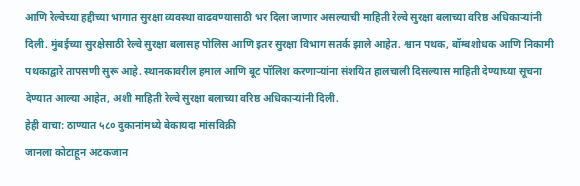आणि रेल्वेच्या हद्दीच्या भागात सुरक्षा व्यवस्था वाढवण्यासाठी भर दिला जाणार असल्याची माहिती रेल्वे सुरक्षा बलाच्या वरिष्ठ अधिकाऱ्यांनी दिली. मुंबईच्या सुरक्षेसाठी रेल्वे सुरक्षा बलासह पोलिस आणि इतर सुरक्षा विभाग सतर्क झाले आहेत. श्वान पथक, बॉम्बशोधक आणि निकामी पथकाद्वारे तापसणी सुरू आहे. स्थानकावरील हमाल आणि बूट पॉलिश करणाऱ्यांना संशयित हालचाली दिसल्यास माहिती देण्याच्या सूचना देण्यात आल्या आहेत, अशी माहिती रेल्वे सुरक्षा बलाच्या वरिष्ठ अधिकाऱ्यांनी दिली.
हेही वाचा: ठाण्यात ५८० दुकानांमध्ये बेकायदा मांसविक्री
जानला कोटाहून अटकजान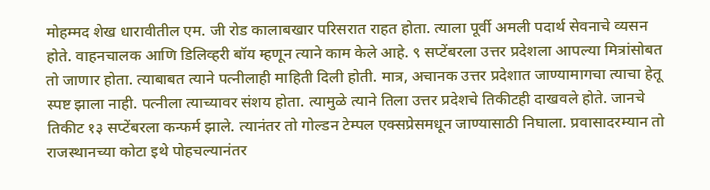मोहम्मद शेख धारावीतील एम. जी रोड कालाबखार परिसरात राहत होता. त्याला पूर्वी अमली पदार्थ सेवनाचे व्यसन होते. वाहनचालक आणि डिलिव्हरी बॉय म्हणून त्याने काम केले आहे. ९ सप्टेंबरला उत्तर प्रदेशला आपल्या मित्रांसोबत तो जाणार होता. त्याबाबत त्याने पत्नीलाही माहिती दिली होती. मात्र, अचानक उत्तर प्रदेशात जाण्यामागचा त्याचा हेतू स्पष्ट झाला नाही. पत्नीला त्याच्यावर संशय होता. त्यामुळे त्याने तिला उत्तर प्रदेशचे तिकीटही दाखवले होते. जानचे तिकीट १३ सप्टेंबरला कन्फर्म झाले. त्यानंतर तो गोल्डन टेम्पल एक्सप्रेसमधून जाण्यासाठी निघाला. प्रवासादरम्यान तो राजस्थानच्या कोटा इथे पोहचल्यानंतर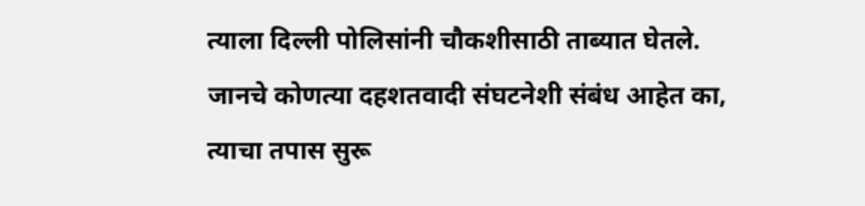त्याला दिल्ली पोलिसांनी चौकशीसाठी ताब्यात घेतले. जानचे कोणत्या दहशतवादी संघटनेशी संबंध आहेत का, त्याचा तपास सुरू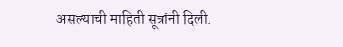असल्याची माहिती सूत्रांनी दिली.